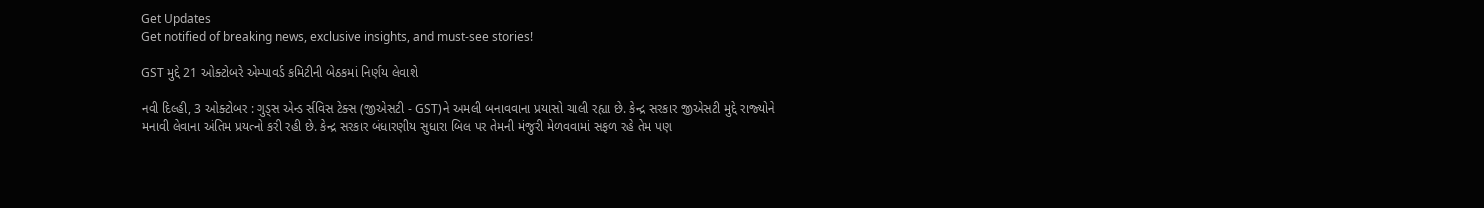Get Updates
Get notified of breaking news, exclusive insights, and must-see stories!

GST મુદ્દે 21 ઓક્ટોબરે એમ્પાવર્ડ કમિટીની બેઠકમાં નિર્ણય લેવાશે

નવી દિલ્હી, 3 ઓક્ટોબર : ગુડ્‍સ એન્‍ડ ર્સવિસ ટેક્‍સ (જીએસટી - GST)ને અમલી બનાવવાના પ્રયાસો ચાલી રહ્યા છે. કેન્‍દ્ર સરકાર જીએસટી મુદ્દે રાજ્‍યોને મનાવી લેવાના અંતિમ પ્રયત્નો કરી રહી છે. કેન્‍દ્ર સરકાર બંધારણીય સુધારા બિલ પર તેમની મંજુરી મેળવવામાં સફળ રહે તેમ પણ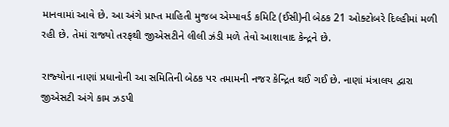માનવામાં આવે છે. આ અંગે પ્રાપ્ત માહિતી મુજબ એમ્‍પાવર્ડ કમિટિ (ઈસી)ની બેઠક 21 ઓક્‍ટોબરે દિલ્‍હીમાં મળી રહી છે. તેમાં રાજ્યો તરફથી જીએસટીને લીલી ઝંડી મળે તેવો આશાવાદ કેન્દ્રને છે.

રાજ્‍યોના નાણાં પ્રધાનોની આ સમિતિની બેઠક પર તમામની નજર કેન્‍દ્રિત થઈ ગઈ છે. નાણાં મંત્રાલય દ્વારા જીએસટી અંગે કામ ઝડપી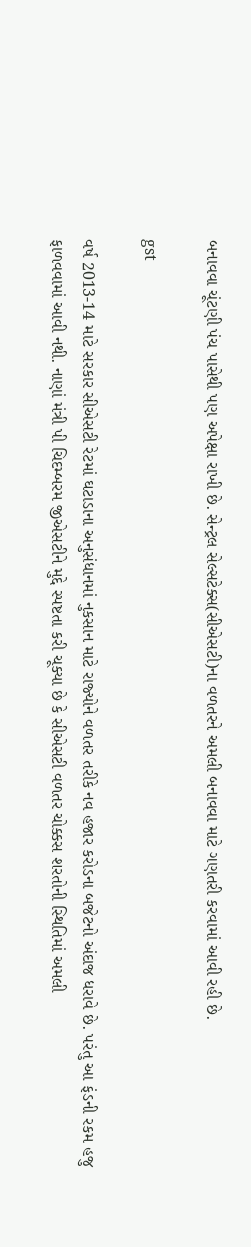બનાવવા ચૂંટણી પંચ પાસેથી પણ અપેક્ષા રાખી છે. સેન્‍ટ્રલ સેલ્‍સટેક્‍સ(સીએસટી)ના વળતરને અમલી બનાવવા માટે ગણતરી કરવામાં આવી રહી છે.

gst

વર્ષ 2013-14 માટે સરકાર સીએસટી રેટમાં ઘટાડાના અનુસંધાનમાં નુકસાન માટે રાજ્‍યોને વળતર તરીકે નવ હજાર કરોડના બજેટનો અંદાજ ધરાવે છે. પરંતુ આ ફંડની રકમ હજુ ફાળવવામાં આવી નથી. નાણાં મંત્રી પી ચિદમ્‍બરમ જીએસટીને મુદ્દે સ્પષ્ટતા કરી ચૂક્યા છે કે સીએસટી વળતર ચોક્કસ શરતોની સ્‍થિતિમાં અમલી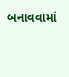બનાવવામાં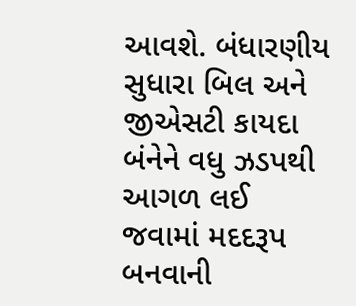આવશે. બંધારણીય સુધારા બિલ અને જીએસટી કાયદા બંનેને વધુ ઝડપથી આગળ લઈ જવામાં મદદરૂપ બનવાની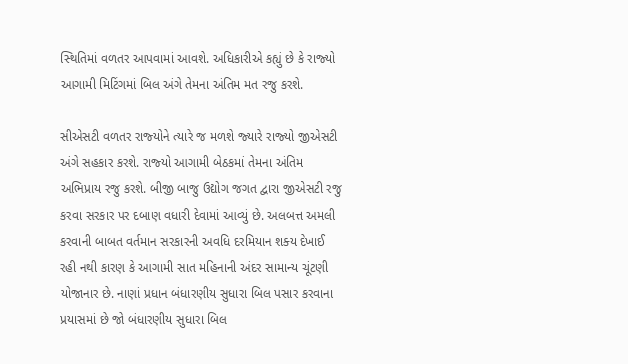સ્‍થિતિમાં વળતર આપવામાં આવશે. અધિકારીએ કહ્યું છે કે રાજ્‍યો આગામી મિટિંગમાં બિલ અંગે તેમના અંતિમ મત રજુ કરશે.

સીએસટી વળતર રાજ્‍યોને ત્યારે જ મળશે જ્‍યારે રાજ્‍યો જીએસટી અંગે સહકાર કરશે. રાજ્‍યો આગામી બેઠકમાં તેમના અંતિમ અભિપ્રાય રજુ કરશે. બીજી બાજુ ઉદ્યોગ જગત દ્વારા જીએસટી રજુ કરવા સરકાર પર દબાણ વધારી દેવામાં આવ્‍યું છે. અલબત્ત અમલી કરવાની બાબત વર્તમાન સરકારની અવધિ દરમિયાન શક્‍ય દેખાઈ રહી નથી કારણ કે આગામી સાત મહિનાની અંદર સામાન્‍ય ચૂંટણી યોજાનાર છે. નાણાં પ્રધાન બંધારણીય સુધારા બિલ પસાર કરવાના પ્રયાસમાં છે જો બંધારણીય સુધારા બિલ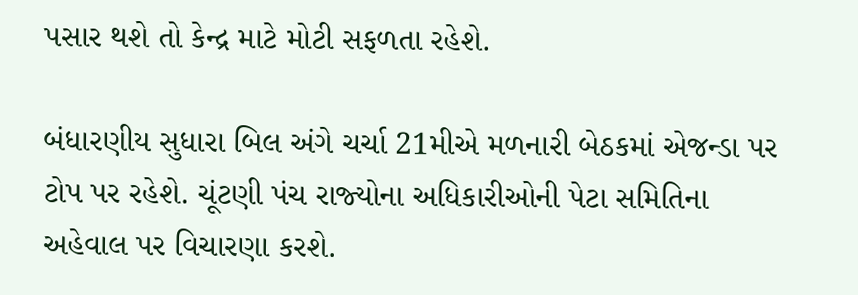પસાર થશે તો કેન્‍દ્ર માટે મોટી સફળતા રહેશે.

બંધારણીય સુધારા બિલ અંગે ચર્ચા 21મીએ મળનારી બેઠકમાં એજન્‍ડા પર ટોપ પર રહેશે. ચૂંટણી પંચ રાજ્‍યોના અધિકારીઓની પેટા સમિતિના અહેવાલ પર વિચારણા કરશે.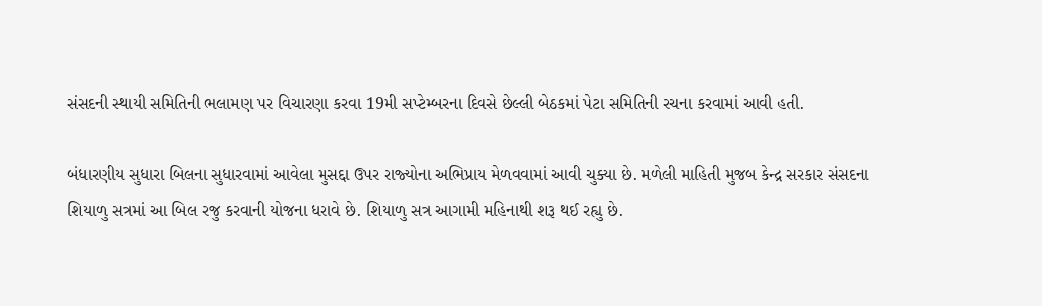સંસદની સ્‍થાયી સમિતિની ભલામણ પર વિચારણા કરવા 19મી સપ્‍ટેમ્‍બરના દિવસે છેલ્લી બેઠકમાં પેટા સમિતિની રચના કરવામાં આવી હતી.

બંધારણીય સુધારા બિલના સુધારવામાં આવેલા મુસદ્દા ઉપર રાજ્‍યોના અભિપ્રાય મેળવવામાં આવી ચુક્‍યા છે. મળેલી માહિતી મુજબ કેન્‍દ્ર સરકાર સંસદના શિયાળુ સત્રમાં આ બિલ રજુ કરવાની યોજના ધરાવે છે. શિયાળુ સત્ર આગામી મહિનાથી શરૂ થઈ રહ્યુ છે.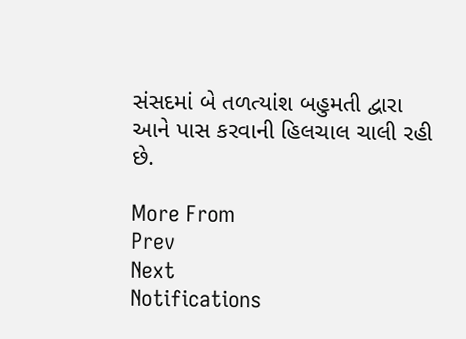સંસદમાં બે તળત્‍યાંશ બહુમતી દ્વારા આને પાસ કરવાની હિલચાલ ચાલી રહી છે.

More From
Prev
Next
Notifications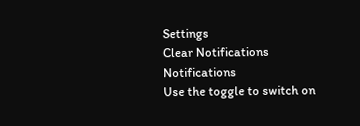Settings
Clear Notifications
Notifications
Use the toggle to switch on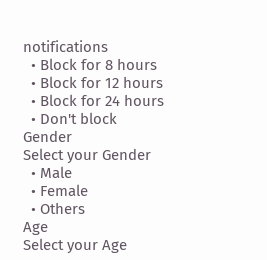notifications
  • Block for 8 hours
  • Block for 12 hours
  • Block for 24 hours
  • Don't block
Gender
Select your Gender
  • Male
  • Female
  • Others
Age
Select your Age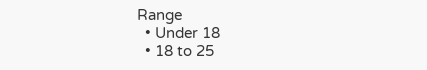Range
  • Under 18
  • 18 to 25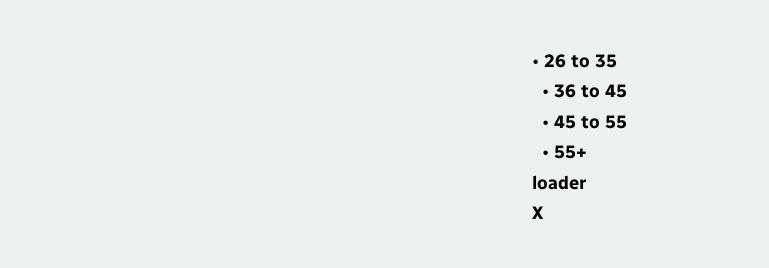• 26 to 35
  • 36 to 45
  • 45 to 55
  • 55+
loader
X